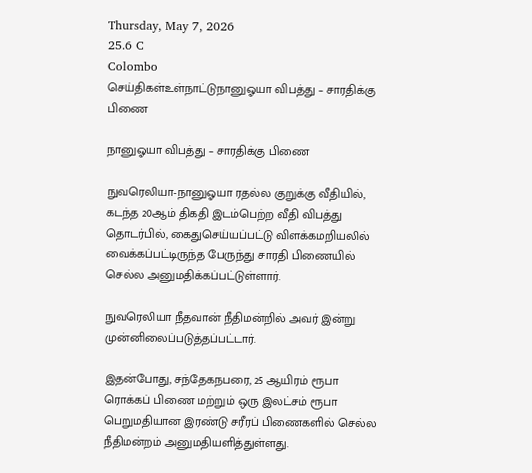Thursday, May 7, 2026
25.6 C
Colombo
செய்திகள்உள்நாட்டுநானுஓயா விபத்து – சாரதிக்கு பிணை

நானுஓயா விபத்து – சாரதிக்கு பிணை

நுவரெலியா-நானுஓயா ரதல்ல குறுக்கு வீதியில், கடந்த 20ஆம் திகதி இடம்பெற்ற வீதி விபத்து தொடர்பில், கைதுசெய்யப்பட்டு விளக்கமறியலில் வைக்கப்பட்டிருந்த பேருந்து சாரதி பிணையில் செல்ல அனுமதிக்கப்பட்டுள்ளார்.

நுவரெலியா நீதவான் நீதிமன்றில் அவர் இன்று முன்னிலைப்படுத்தப்பட்டார்.

இதன்போது, சந்தேகநபரை, 25 ஆயிரம் ரூபா ரொக்கப் பிணை மற்றும் ஒரு இலட்சம் ரூபா பெறுமதியான இரண்டு சரீரப் பிணைகளில் செல்ல நீதிமன்றம் அனுமதியளித்துள்ளது.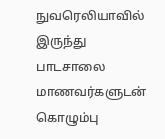நுவரெலியாவில் இருந்து பாடசாலை மாணவர்களுடன் கொழும்பு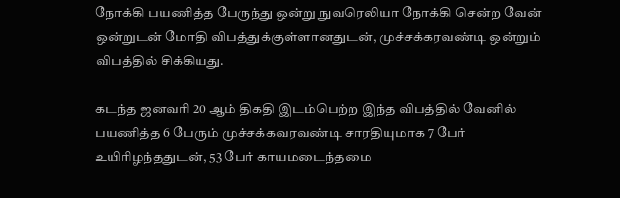நோக்கி பயணித்த பேருந்து ஒன்று நுவரெலியா நோக்கி சென்ற வேன் ஒன்றுடன் மோதி விபத்துக்குள்ளானதுடன், முச்சக்கரவண்டி ஒன்றும் விபத்தில் சிக்கியது.

கடந்த ஜனவரி 20 ஆம் திகதி இடம்பெற்ற இந்த விபத்தில் வேனில் பயணித்த 6 பேரும் முச்சக்கவரவண்டி சாரதியுமாக 7 பேர் உயிரிழந்ததுடன், 53 பேர் காயமடைந்தமை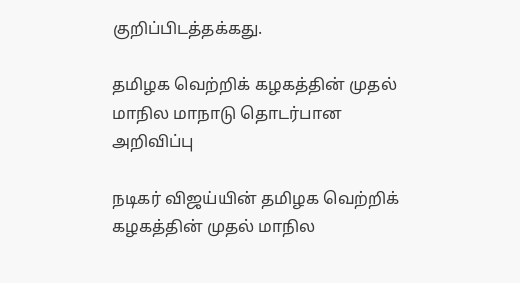குறிப்பிடத்தக்கது.

தமிழக வெற்றிக் கழகத்தின் முதல் மாநில மாநாடு தொடர்பான அறிவிப்பு

நடிகர் விஜய்யின் தமிழக வெற்றிக் கழகத்தின் முதல் மாநில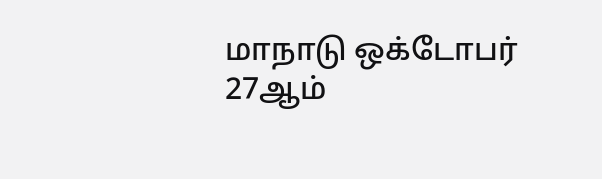மாநாடு ஒக்டோபர் 27ஆம்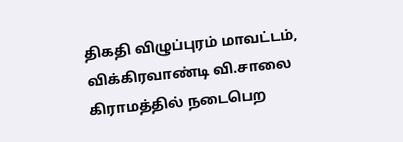திகதி விழுப்புரம் மாவட்டம், விக்கிரவாண்டி வி.சாலை கிராமத்தில் நடைபெற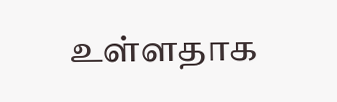உள்ளதாக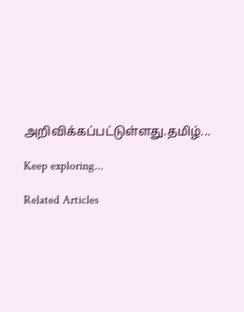அறிவிக்கப்பட்டுள்ளது.தமிழ்...

Keep exploring...

Related Articles